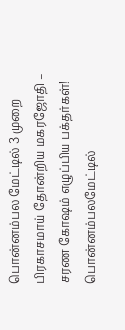பொன்னம்பல மேட்டில் 3 முறை பிரகாசமாய் தோன்றிய மகரஜோதி – சரண கோஷம் எழுப்பிய பக்தர்கள்!
பொன்னம்பலமேட்டில்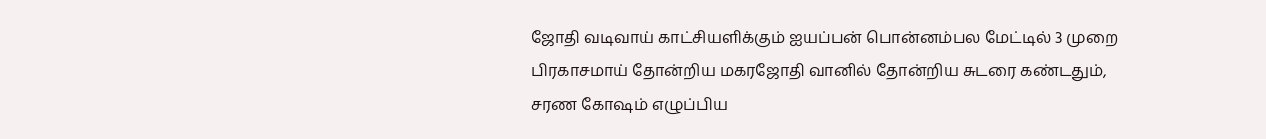ஜோதி வடிவாய் காட்சியளிக்கும் ஐயப்பன் பொன்னம்பல மேட்டில் 3 முறை பிரகாசமாய் தோன்றிய மகரஜோதி வானில் தோன்றிய சுடரை கண்டதும், சரண கோஷம் எழுப்பிய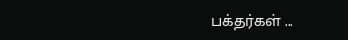பக்தர்கள் ...